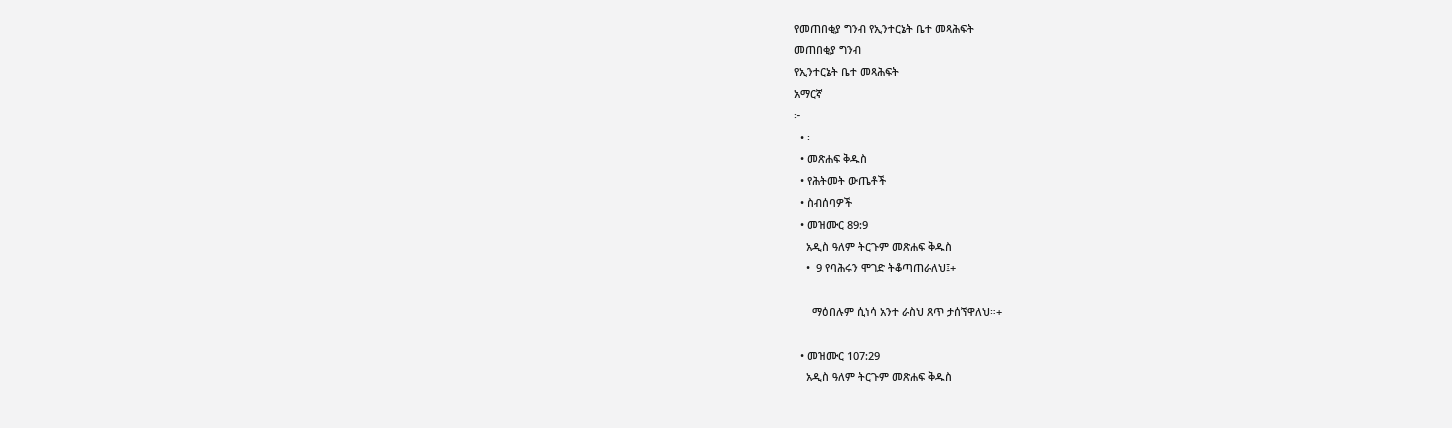የመጠበቂያ ግንብ የኢንተርኔት ቤተ መጻሕፍት
መጠበቂያ ግንብ
የኢንተርኔት ቤተ መጻሕፍት
አማርኛ
፦
  • ፡
  • መጽሐፍ ቅዱስ
  • የሕትመት ውጤቶች
  • ስብሰባዎች
  • መዝሙር 89:9
    አዲስ ዓለም ትርጉም መጽሐፍ ቅዱስ
    •  9 የባሕሩን ሞገድ ትቆጣጠራለህ፤+

      ማዕበሉም ሲነሳ አንተ ራስህ ጸጥ ታሰኘዋለህ።+

  • መዝሙር 107:29
    አዲስ ዓለም ትርጉም መጽሐፍ ቅዱስ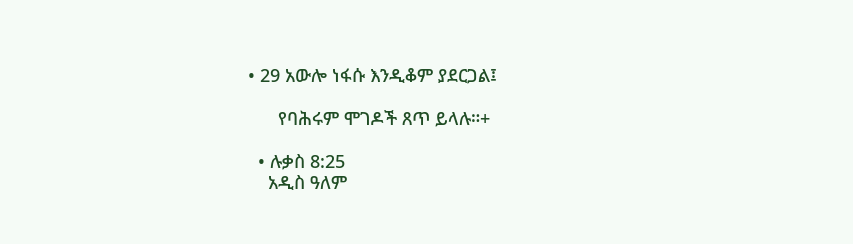• 29 አውሎ ነፋሱ እንዲቆም ያደርጋል፤

      የባሕሩም ሞገዶች ጸጥ ይላሉ።+

  • ሉቃስ 8:25
    አዲስ ዓለም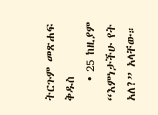ትርጉም መጽሐፍ ቅዱስ
    • 25 ከዚያም “እምነታችሁ የት አለ?” አላቸው።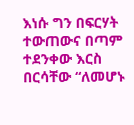እነሱ ግን በፍርሃት ተውጠውና በጣም ተደንቀው እርስ በርሳቸው “ለመሆኑ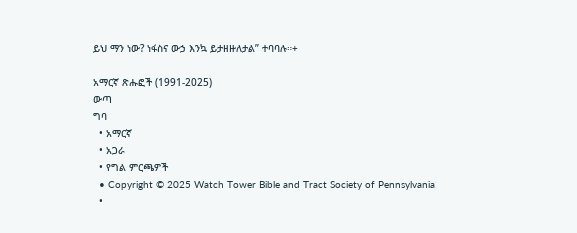ይህ ማን ነው? ነፋስና ውኃ እንኳ ይታዘዙለታል” ተባባሉ።+

አማርኛ ጽሑፎች (1991-2025)
ውጣ
ግባ
  • አማርኛ
  • አጋራ
  • የግል ምርጫዎች
  • Copyright © 2025 Watch Tower Bible and Tract Society of Pennsylvania
  •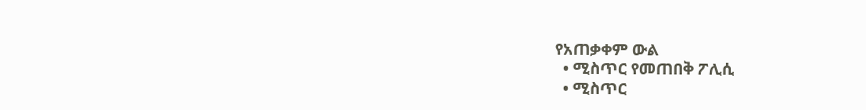የአጠቃቀም ውል
  • ሚስጥር የመጠበቅ ፖሊሲ
  • ሚስጥር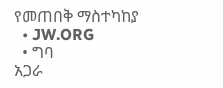የመጠበቅ ማስተካከያ
  • JW.ORG
  • ግባ
አጋራ